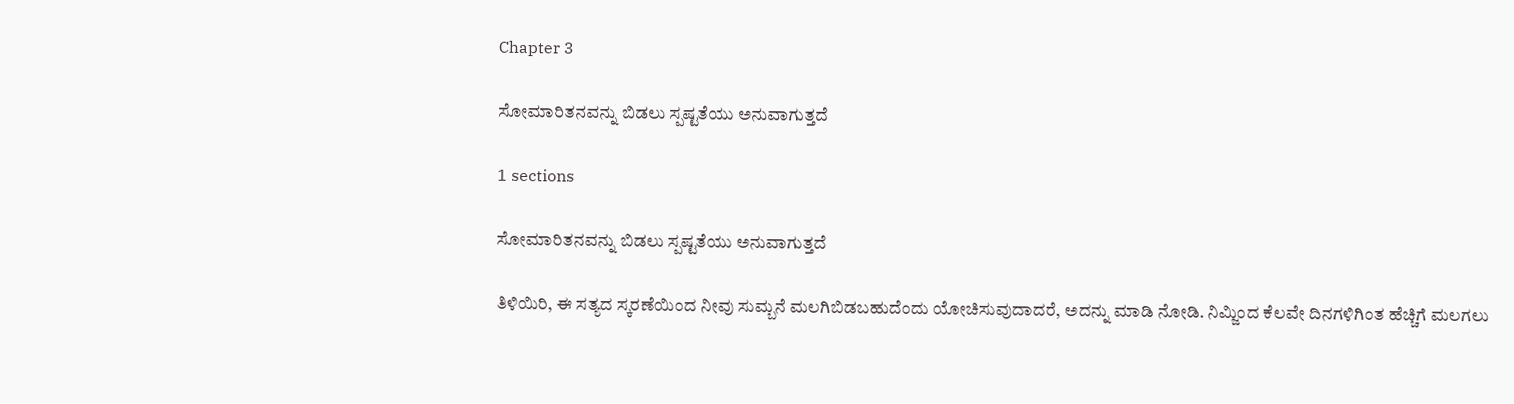Chapter 3

ಸೋಮಾರಿತನವನ್ನು ಬಿಡಲು ಸ್ಪಷ್ಟತೆಯು ಅನುವಾಗುತ್ತದೆ

1 sections

ಸೋಮಾರಿತನವನ್ನು ಬಿಡಲು ಸ್ಪಷ್ಟತೆಯು ಅನುವಾಗುತ್ತದೆ

ತಿಳಿಯಿರಿ, ಈ ಸತ್ಯದ ಸ್ಕರಣೆಯಿಂದ ನೀವು ಸುಮ್ಬನೆ ಮಲಗಿಬಿಡಬಹುದೆಂದು ಯೋಚಿಸುವುದಾದರೆ, ಅದನ್ನು ಮಾಡಿ ನೋಡಿ. ನಿಮ್ಜಿಂದ ಕೆಲವೇ ದಿನಗಳಿಗಿಂತ ಹೆಚ್ಚಿಗೆ ಮಲಗಲು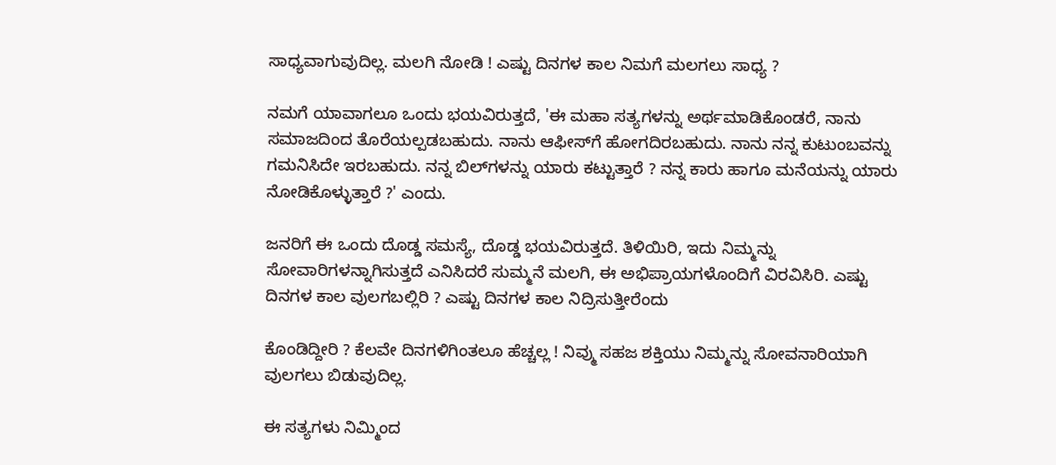ಸಾಧ್ಯವಾಗುವುದಿಲ್ಲ. ಮಲಗಿ ನೋಡಿ ! ಎಷ್ಟು ದಿನಗಳ ಕಾಲ ನಿಮಗೆ ಮಲಗಲು ಸಾಧ್ಯ ?

ನಮಗೆ ಯಾವಾಗಲೂ ಒಂದು ಭಯವಿರುತ್ತದೆ, 'ಈ ಮಹಾ ಸತ್ಯಗಳನ್ನು ಅರ್ಥಮಾಡಿಕೊಂಡರೆ, ನಾನು ಸಮಾಜದಿಂದ ತೊರೆಯಲ್ಪಡಬಹುದು. ನಾನು ಆಫೀಸ್‌ಗೆ ಹೋಗದಿರಬಹುದು. ನಾನು ನನ್ನ ಕುಟುಂಬವನ್ನು ಗಮನಿಸಿದೇ ಇರಬಹುದು. ನನ್ನ ಬಿಲ್‌ಗಳನ್ನು ಯಾರು ಕಟ್ಟುತ್ತಾರೆ ? ನನ್ನ ಕಾರು ಹಾಗೂ ಮನೆಯನ್ನು ಯಾರು ನೋಡಿಕೊಳ್ಳುತ್ತಾರೆ ?' ಎಂದು.

ಜನರಿಗೆ ಈ ಒಂದು ದೊಡ್ಡ ಸಮಸ್ಯೆ, ದೊಡ್ಡ ಭಯವಿರುತ್ತದೆ. ತಿಳಿಯಿರಿ, ಇದು ನಿಮ್ಮನ್ನು ಸೋವಾರಿಗಳನ್ನಾಗಿಸುತ್ತದೆ ಎನಿಸಿದರೆ ಸುಮ್ಮನೆ ಮಲಗಿ, ಈ ಅಭಿಪ್ರಾಯಗಳೊಂದಿಗೆ ವಿರವಿಸಿರಿ. ಎಷ್ಟು ದಿನಗಳ ಕಾಲ ವುಲಗಬಲ್ಲಿರಿ ? ಎಷ್ಟು ದಿನಗಳ ಕಾಲ ನಿದ್ರಿಸುತ್ತೀರೆಂದು

ಕೊಂಡಿದ್ದೀರಿ ? ಕೆಲವೇ ದಿನಗಳಿಗಿಂತಲೂ ಹೆಚ್ಚಲ್ಲ ! ನಿವ್ಮು ಸಹಜ ಶಕ್ತಿಯು ನಿಮ್ಮನ್ನು ಸೋವನಾರಿಯಾಗಿ ವುಲಗಲು ಬಿಡುವುದಿಲ್ಲ.

ಈ ಸತ್ಯಗಳು ನಿಮ್ಮಿಂದ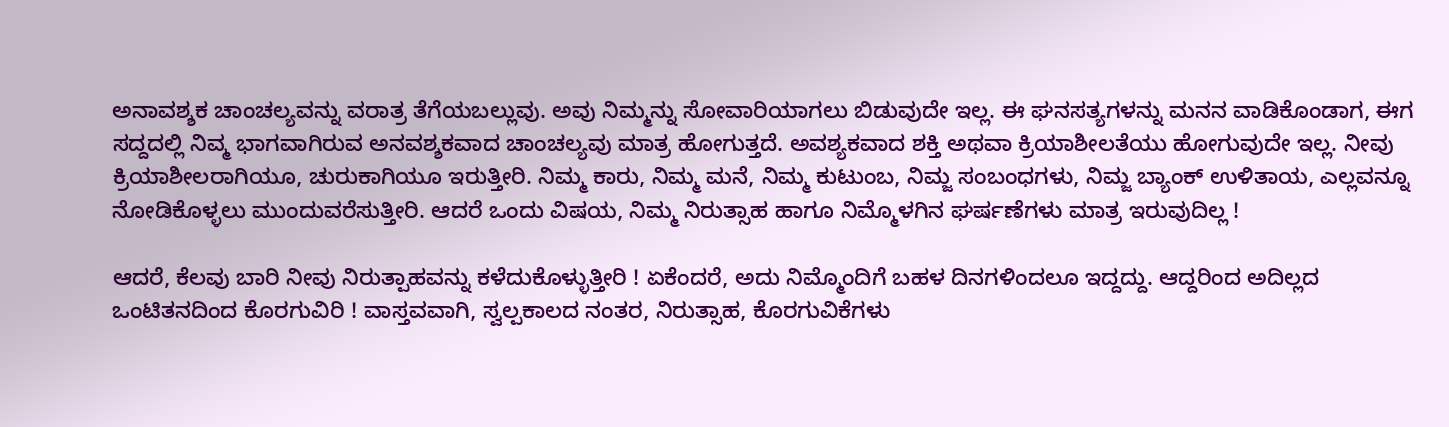ಅನಾವಶ್ಶಕ ಚಾಂಚಲ್ಯವನ್ನು ವರಾತ್ರ ತೆಗೆಯಬಲ್ಲುವು. ಅವು ನಿಮ್ಮನ್ನು ಸೋವಾರಿಯಾಗಲು ಬಿಡುವುದೇ ಇಲ್ಲ. ಈ ಘನಸತ್ಯಗಳನ್ನು ಮನನ ವಾಡಿಕೊಂಡಾಗ, ಈಗ ಸದ್ದದಲ್ಲಿ ನಿವ್ಮ ಭಾಗವಾಗಿರುವ ಅನವಶ್ಶಕವಾದ ಚಾಂಚಲ್ಯವು ಮಾತ್ರ ಹೋಗುತ್ತದೆ. ಅವಶ್ಯಕವಾದ ಶಕ್ತಿ ಅಥವಾ ಕ್ರಿಯಾಶೀಲತೆಯು ಹೋಗುವುದೇ ಇಲ್ಲ. ನೀವು ಕ್ರಿಯಾಶೀಲರಾಗಿಯೂ, ಚುರುಕಾಗಿಯೂ ಇರುತ್ತೀರಿ. ನಿಮ್ಮ ಕಾರು, ನಿಮ್ಮ ಮನೆ, ನಿಮ್ಮ ಕುಟುಂಬ, ನಿಮ್ಜ ಸಂಬಂಧಗಳು, ನಿಮ್ಜ ಬ್ಯಾಂಕ್ ಉಳಿತಾಯ, ಎಲ್ಲವನ್ನೂ ನೋಡಿಕೊಳ್ಳಲು ಮುಂದುವರೆಸುತ್ತೀರಿ. ಆದರೆ ಒಂದು ವಿಷಯ, ನಿಮ್ಮ ನಿರುತ್ಸಾಹ ಹಾಗೂ ನಿಮ್ಮೊಳಗಿನ ಘರ್ಷಣೆಗಳು ಮಾತ್ರ ಇರುವುದಿಲ್ಲ !

ಆದರೆ, ಕೆಲವು ಬಾರಿ ನೀವು ನಿರುತ್ಪಾಹವನ್ನು ಕಳೆದುಕೊಳ್ಳುತ್ತೀರಿ ! ಏಕೆಂದರೆ, ಅದು ನಿಮ್ಮೊಂದಿಗೆ ಬಹಳ ದಿನಗಳಿಂದಲೂ ಇದ್ದದ್ದು. ಆದ್ದರಿಂದ ಅದಿಲ್ಲದ ಒಂಟಿತನದಿಂದ ಕೊರಗುವಿರಿ ! ವಾಸ್ತವವಾಗಿ, ಸ್ವಲ್ಪಕಾಲದ ನಂತರ, ನಿರುತ್ಸಾಹ, ಕೊರಗುವಿಕೆಗಳು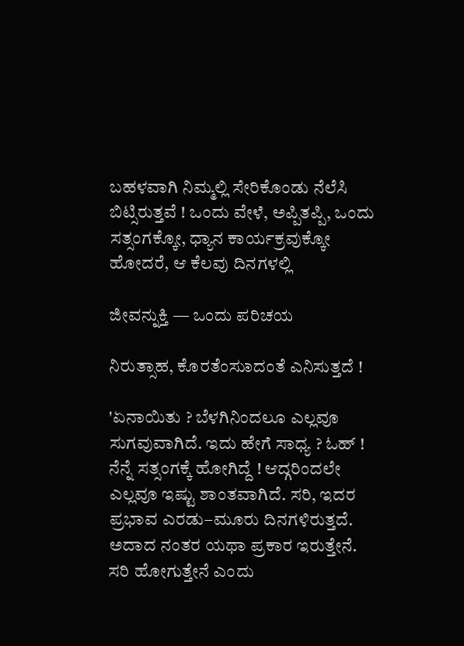ಬಹಳವಾಗಿ ನಿಮ್ಮಲ್ಲಿ ಸೇರಿಕೊಂಡು ನೆಲೆಸಿ ಬಿಟ್ಸಿರುತ್ತವೆ ! ಒಂದು ವೇಳೆ, ಅಪ್ಪಿತಪ್ಪಿ, ಒಂದು ಸತ್ಸಂಗಕ್ಕೋ, ಧ್ಯಾನ ಕಾರ್ಯಕ್ರವುಕ್ಕೋ ಹೋದರೆ, ಆ ಕೆಲವು ದಿನಗಳಲ್ಲಿ

ಜೀವನ್ನುಕ್ತಿ — ಒಂದು ಪರಿಚಯ

ನಿರುತ್ಸಾಹ, ಕೊರತೆಂಸುಾದಂತೆ ಎನಿಸುತ್ತದೆ !

'ಏನಾಯಿತು ? ಬೆಳಗಿನಿಂದಲೂ ಎಲ್ಲವೂ ಸುಗವುವಾಗಿದೆ. ಇದು ಹೇಗೆ ಸಾಧ್ಯ ? ಓಹ್ ! ನೆನ್ನೆ ಸತ್ಸಂಗಕ್ಕೆ ಹೋಗಿದ್ದೆ ! ಆದ್ಗರಿಂದಲೇ ಎಲ್ಲವೂ ಇಷ್ಟು ಶಾಂತವಾಗಿದೆ. ಸರಿ, ಇದರ ಪ್ರಭಾವ ಎರಡು–ಮೂರು ದಿನಗಳಿರುತ್ತದೆ. ಅದಾದ ನಂತರ ಯಥಾ ಪ್ರಕಾರ ಇರುತ್ತೇನೆ. ಸರಿ ಹೋಗುತ್ತೇನೆ ಎಂದು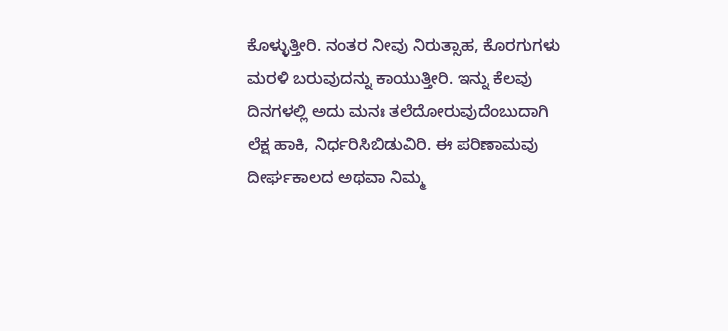ಕೊಳ್ಳುತ್ತೀರಿ. ನಂತರ ನೀವು ನಿರುತ್ಸಾಹ, ಕೊರಗುಗಳು ಮರಳಿ ಬರುವುದನ್ನು ಕಾಯುತ್ತೀರಿ. ಇನ್ನು ಕೆಲವು ದಿನಗಳಲ್ಲಿ ಅದು ಮನಃ ತಲೆದೋರುವುದೆಂಬುದಾಗಿ ಲೆಕ್ಷ ಹಾಕಿ, ನಿರ್ಧರಿಸಿಬಿಡುವಿರಿ. ಈ ಪರಿಣಾಮವು ದೀರ್ಘಕಾಲದ ಅಥವಾ ನಿಮ್ಮ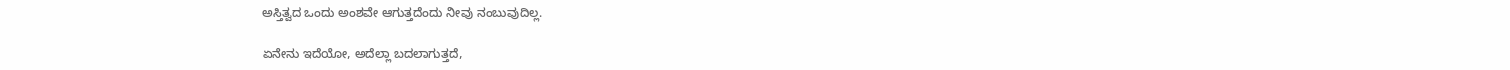ಅಸ್ತಿತ್ವದ ಒಂದು ಅಂಶವೇ ಆಗುತ್ತದೆಂದು ನೀವು ನಂಬುವುದಿಲ್ಲ.

ಏನೇನು ಇದೆಯೋ, ಅದೆಲ್ಲಾ ಬದಲಾಗುತ್ತದೆ,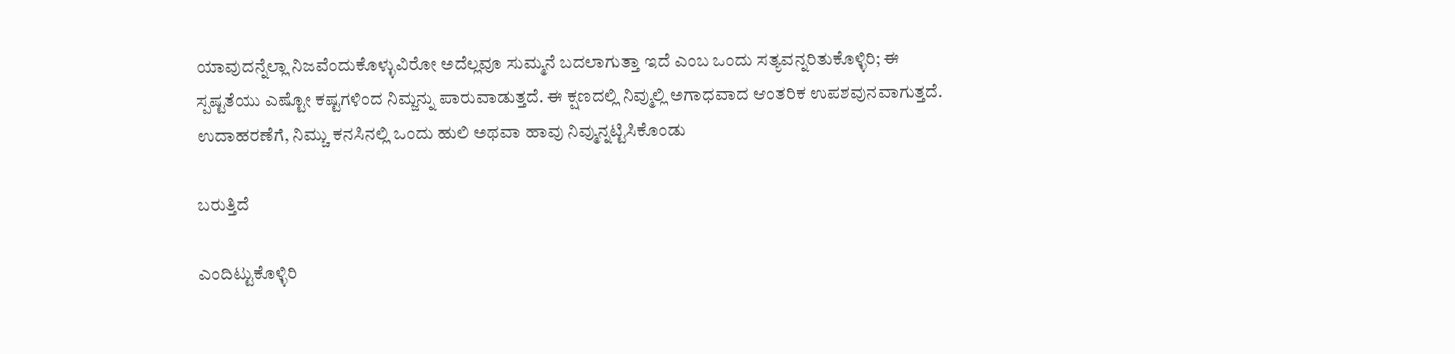ಯಾವುದನ್ನೆಲ್ಲಾ ನಿಜವೆಂದುಕೊಳ್ಳುವಿರೋ ಅದೆಲ್ಲವೂ ಸುಮ್ಮನೆ ಬದಲಾಗುತ್ತಾ ಇದೆ ಎಂಬ ಒಂದು ಸತ್ಯವನ್ನರಿತುಕೊಳ್ಳಿರಿ; ಈ ಸ್ಪಷ್ಟತೆಯು ಎಷ್ಟೋ ಕಷ್ಟಗಳಿಂದ ನಿಮ್ಜನ್ನು ಪಾರುವಾಡುತ್ತದೆ. ಈ ಕ್ಷಣದಲ್ಲಿ ನಿವ್ಮುಲ್ಲಿ ಅಗಾಧವಾದ ಆಂತರಿಕ ಉಪಶವುನವಾಗುತ್ತದೆ. ಉದಾಹರಣೆಗೆ, ನಿಮ್ಚು ಕನಸಿನಲ್ಲಿ ಒಂದು ಹುಲಿ ಅಥವಾ ಹಾವು ನಿವ್ಮುನ್ನಟ್ಟಿಸಿಕೊಂಡು

ಬರುತ್ತಿದೆ

ಎಂದಿಟ್ಟುಕೊಳ್ಳಿರಿ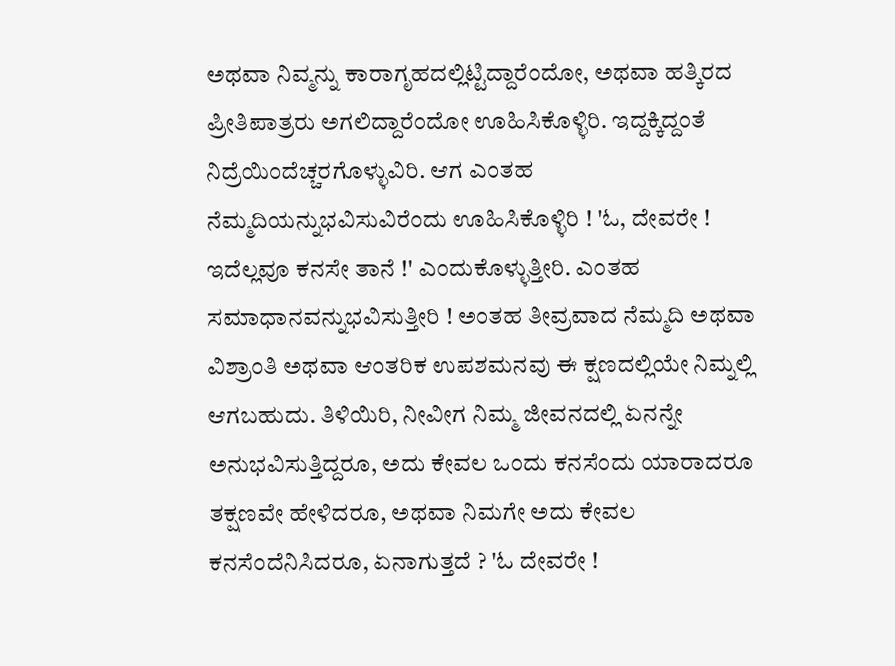ಅಥವಾ ನಿವ್ಮನ್ನು ಕಾರಾಗೃಹದಲ್ಲಿಟ್ಟಿದ್ದಾರೆಂದೋ, ಅಥವಾ ಹತ್ಕಿರದ ಪ್ರೀತಿಪಾತ್ರರು ಅಗಲಿದ್ದಾರೆಂದೋ ಊಹಿಸಿಕೊಳ್ಳಿರಿ. ಇದ್ದಕ್ಕಿದ್ದಂತೆ ನಿದ್ರೆಯಿಂದೆಚ್ಚರಗೊಳ್ಳುವಿರಿ. ಆಗ ಎಂತಹ ನೆಮ್ಮದಿಯನ್ನುಭವಿಸುವಿರೆಂದು ಊಹಿಸಿಕೊಳ್ಳಿರಿ ! 'ಓ, ದೇವರೇ ! ಇದೆಲ್ಲವೂ ಕನಸೇ ತಾನೆ !' ಎಂದುಕೊಳ್ಳುತ್ತೀರಿ. ಎಂತಹ ಸಮಾಧಾನವನ್ನುಭವಿಸುತ್ತೀರಿ ! ಅಂತಹ ತೀವ್ರವಾದ ನೆಮ್ಮದಿ ಅಥವಾ ವಿಶ್ರಾಂತಿ ಅಥವಾ ಆಂತರಿಕ ಉಪಶಮನವು ಈ ಕ್ಷಣದಲ್ಲಿಯೇ ನಿಮ್ನಲ್ಲಿ ಆಗಬಹುದು. ತಿಳಿಯಿರಿ, ನೀವೀಗ ನಿಮ್ಮ ಜೀವನದಲ್ಲಿ ಏನನ್ನೇ ಅನುಭವಿಸುತ್ತಿದ್ದರೂ, ಅದು ಕೇವಲ ಒಂದು ಕನಸೆಂದು ಯಾರಾದರೂ ತಕ್ಷಣವೇ ಹೇಳಿದರೂ, ಅಥವಾ ನಿಮಗೇ ಅದು ಕೇವಲ ಕನಸೆಂದೆನಿಸಿದರೂ, ಏನಾಗುತ್ತದೆ ? 'ಓ ದೇವರೇ !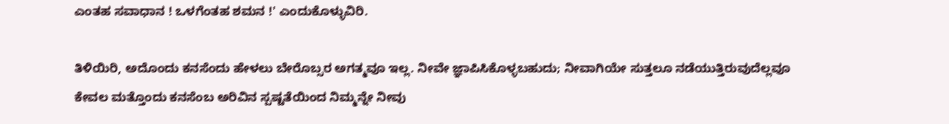ಎಂತಹ ಸವಾಧಾನ ! ಒಳಗೆಂತಹ ಶಮನ !' ಎಂದುಕೊಳ್ಳುವಿರಿ.

ತಿಳಿಯಿರಿ, ಅದೊಂದು ಕನಸೆಂದು ಹೇಳಲು ಬೇರೊಬ್ಸರ ಅಗತ್ಮವೂ ಇಲ್ಲ. ನೀವೇ ಜ್ಞಾಪಿಸಿಕೊಳ್ಳಬಹುದು; ನೀವಾಗಿಯೇ ಸುತ್ತಲೂ ನಡೆಯುತ್ತಿರುವುದೆಲ್ಲವೂ ಕೇವಲ ಮತ್ತೊಂದು ಕನಸೆಂಬ ಅರಿವಿನ ಸ್ಪಷ್ಟತೆಯಿಂದ ನಿಮ್ಮನ್ನೇ ನೀವು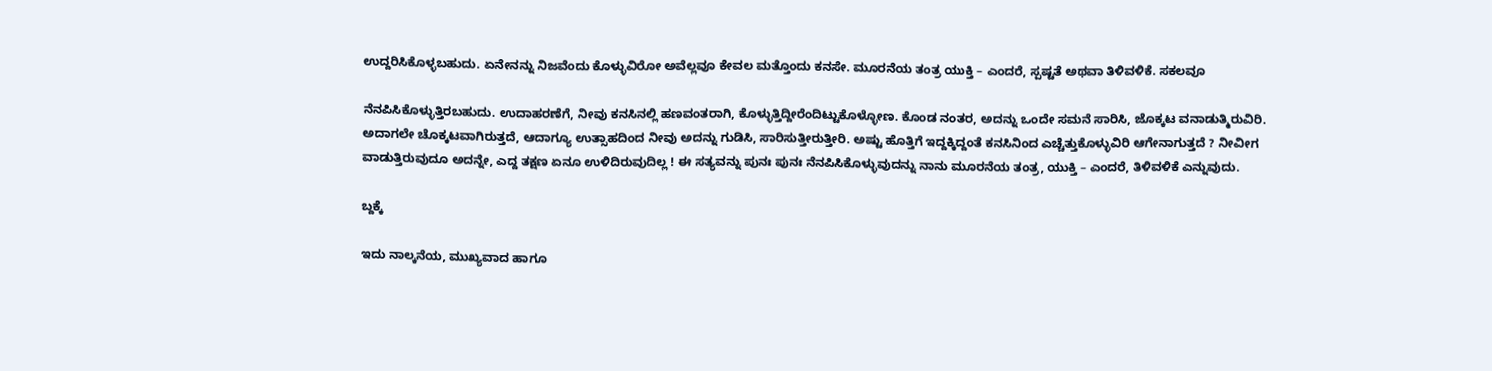ಉದ್ದರಿಸಿಕೊಳ್ಳಬಹುದು. ಏನೇನನ್ನು ನಿಜವೆಂದು ಕೊಳ್ಳುವಿರೋ ಅವೆಲ್ಲವೂ ಕೇವಲ ಮತ್ತೊಂದು ಕನಸೇ. ಮೂರನೆಯ ತಂತ್ರ ಯುಕ್ತಿ – ಎಂದರೆ, ಸ್ಪಷ್ಟತೆ ಅಥವಾ ತಿಳಿವಳಿಕೆ. ಸಕಲವೂ

ನೆನಪಿಸಿಕೊಳ್ಳುತ್ತಿರಬಹುದು. ಉದಾಹರಣೆಗೆ, ನೀವು ಕನಸಿನಲ್ಲಿ ಹಣವಂತರಾಗಿ, ಕೊಳ್ಳುತ್ತಿದ್ದೀರೆಂದಿಟ್ಟುಕೊಳ್ಳೋಣ. ಕೊಂಡ ನಂತರ, ಅದನ್ನು ಒಂದೇ ಸಮನೆ ಸಾರಿಸಿ, ಜೊಕ್ಕಟ ವನಾಡುತ್ಮಿರುವಿರಿ. ಅದಾಗಲೇ ಚೊಕ್ಕಟವಾಗಿರುತ್ತದೆ, ಆದಾಗ್ಯೂ ಉತ್ಸಾಹದಿಂದ ನೀವು ಅದನ್ನು ಗುಡಿಸಿ, ಸಾರಿಸುತ್ತೀರುತ್ತೀರಿ. ಅಷ್ಟು ಹೊತ್ತಿಗೆ ಇದ್ದಕ್ಕಿದ್ದಂತೆ ಕನಸಿನಿಂದ ಎಚ್ಚೆತ್ತುಕೊಳ್ಳುವಿರಿ ಆಗೇನಾಗುತ್ತದೆ ? ನೀವೀಗ ವಾಡುತ್ತಿರುವುದೂ ಅದನ್ನೇ, ಎದ್ದ ತಕ್ಷಣ ಏನೂ ಉಳಿದಿರುವುದಿಲ್ಲ ! ಈ ಸತ್ಯವನ್ನು ಪುನಃ ಪುನಃ ನೆನಪಿಸಿಕೊಳ್ಳುವುದನ್ನು ನಾನು ಮೂರನೆಯ ತಂತ್ರ, ಯುಕ್ತಿ – ಎಂದರೆ, ತಿಳಿವಳಿಕೆ ಎನ್ನುವುದು.

ಬ್ದಕ್ಕೆ

ಇದು ನಾಲ್ಕನೆಯ, ಮುಖ್ಯವಾದ ಹಾಗೂ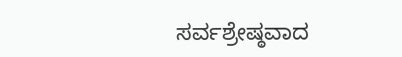ಸರ್ವಶ್ರೇಷ್ಠವಾದ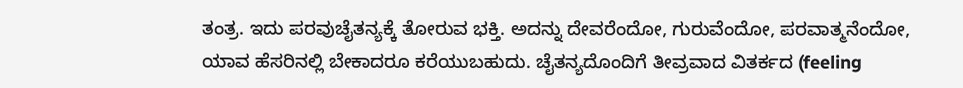ತಂತ್ರ. ಇದು ಪರವುಚೈತನ್ಯಕ್ಕೆ ತೋರುವ ಭಕ್ತಿ. ಅದನ್ನು ದೇವರೆಂದೋ, ಗುರುವೆಂದೋ, ಪರವಾತ್ಮನೆಂದೋ, ಯಾವ ಹೆಸರಿನಲ್ಲಿ ಬೇಕಾದರೂ ಕರೆಯುಬಹುದು. ಚೈತನ್ಯದೊಂದಿಗೆ ತೀವ್ರವಾದ ವಿತರ್ಕದ (feeling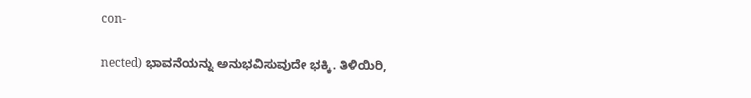con-

nected) ಭಾವನೆಯನ್ನು ಅನುಭವಿಸುವುದೇ ಭಕ್ಕಿ. ತಿಳಿಯಿರಿ,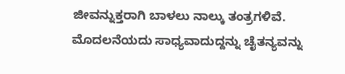ಜೀವನ್ನುಕ್ತರಾಗಿ ಬಾಳಲು ನಾಲ್ಕು ತಂತ್ರಗಳಿವೆ. ಮೊದಲನೆಯದು ಸಾಧ್ಯವಾದುದ್ದನ್ನು ಚೈತನ್ಯವನ್ನು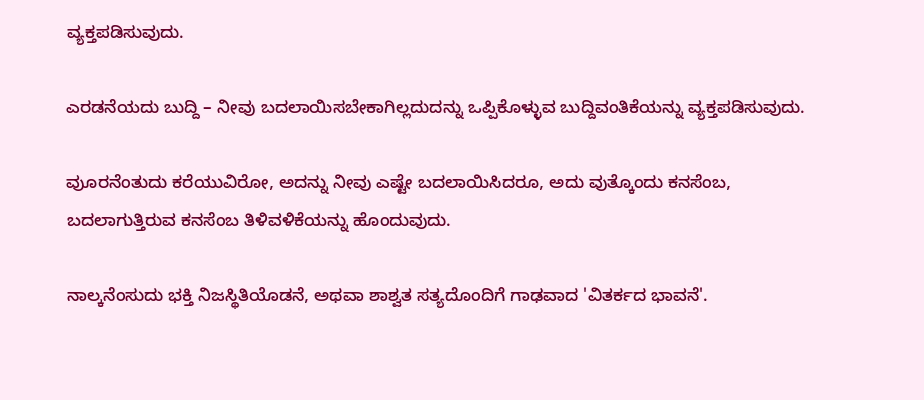ವ್ಯಕ್ತಪಡಿಸುವುದು.

ಎರಡನೆಯದು ಬುದ್ದಿ – ನೀವು ಬದಲಾಯಿಸಬೇಕಾಗಿಲ್ಲದುದನ್ನು ಒಪ್ಪಿಕೊಳ್ಳುವ ಬುದ್ದಿವಂತಿಕೆಯನ್ನು ವ್ಯಕ್ತಪಡಿಸುವುದು.

ವುೂರನೆಂತುದು ಕರೆಯುವಿರೋ, ಅದನ್ನು ನೀವು ಎಷ್ಟೇ ಬದಲಾಯಿಸಿದರೂ, ಅದು ವುತ್ಕೊಂದು ಕನಸೆಂಬ, ಬದಲಾಗುತ್ತಿರುವ ಕನಸೆಂಬ ತಿಳಿವಳಿಕೆಯನ್ನು ಹೊಂದುವುದು.

ನಾಲ್ಕನೆಂಸುದು ಭಕ್ತಿ ನಿಜಸ್ಥಿತಿಯೊಡನೆ, ಅಥವಾ ಶಾಶ್ವತ ಸತ್ಯದೊಂದಿಗೆ ಗಾಢವಾದ 'ವಿತರ್ಕದ ಭಾವನೆ'.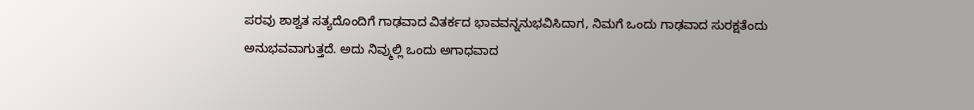ಪರವು ಶಾಶ್ವತ ಸತ್ಯದೊಂದಿಗೆ ಗಾಢವಾದ ವಿತರ್ಕದ ಭಾವವನ್ನನುಭವಿಸಿದಾಗ, ನಿಮಗೆ ಒಂದು ಗಾಢವಾದ ಸುರಕ್ಷತೆಂದು ಅನುಭವವಾಗುತ್ತದೆ. ಅದು ನಿವ್ಮುಲ್ಲಿ ಒಂದು ಅಗಾಧವಾದ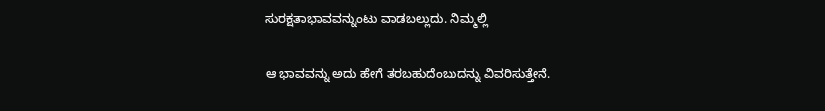ಸುರಕ್ಷತಾಭಾವವನ್ನುಂಟು ವಾಡಬಲ್ಲುದು. ನಿಮ್ಮಲ್ಲಿ

ಆ ಭಾವವನ್ನು ಅದು ಹೇಗೆ ತರಬಹುದೆಂಬುದನ್ನು ವಿವರಿಸುತ್ತೇನೆ.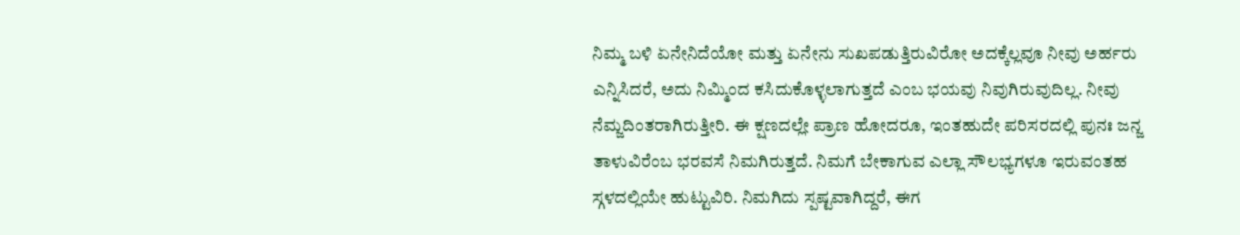ನಿಮ್ಮ ಬಳಿ ಏನೇನಿದೆಯೋ ಮತ್ತು ಏನೇನು ಸುಖಪಡುತ್ತಿರುವಿರೋ ಅದಕ್ಕೆಲ್ಲವೂ ನೀವು ಅರ್ಹರು ಎನ್ನಿಸಿದರೆ, ಅದು ನಿಮ್ಮಿಂದ ಕಸಿದುಕೊಳ್ಳಲಾಗುತ್ತದೆ ಎಂಬ ಭಯವು ನಿವುಗಿರುವುದಿಲ್ಲ. ನೀವು ನೆಮ್ಜದಿಂತರಾಗಿರುತ್ತೀರಿ. ಈ ಕ್ಷಣದಲ್ಲೇ ಪ್ರಾಣ ಹೋದರೂ, ಇಂತಹುದೇ ಪರಿಸರದಲ್ಲಿ ಪುನಃ ಜನ್ಜ ತಾಳುವಿರೆಂಬ ಭರವಸೆ ನಿಮಗಿರುತ್ತದೆ. ನಿಮಗೆ ಬೇಕಾಗುವ ಎಲ್ಲಾ ಸೌಲಭ್ಯಗಳೂ ಇರುವಂತಹ ಸ್ಗಳದಲ್ಲಿಯೇ ಹುಟ್ಟುವಿರಿ. ನಿಮಗಿದು ಸ್ಪಷ್ಟವಾಗಿದ್ದರೆ, ಈಗ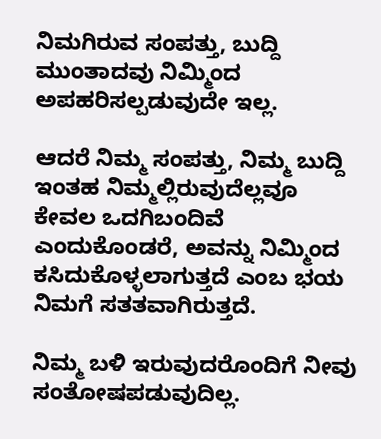ನಿಮಗಿರುವ ಸಂಪತ್ತು, ಬುದ್ದಿ ಮುಂತಾದವು ನಿಮ್ಮಿಂದ ಅಪಹರಿಸಲ್ಪಡುವುದೇ ಇಲ್ಲ.

ಆದರೆ ನಿಮ್ಮ ಸಂಪತ್ತು, ನಿಮ್ಮ ಬುದ್ದಿ ಇಂತಹ ನಿಮ್ಮಲ್ಲಿರುವುದೆಲ್ಲವೂ ಕೇವಲ ಒದಗಿಬಂದಿವೆ ಎಂದುಕೊಂಡರೆ, ಅವನ್ನು ನಿಮ್ಮಿಂದ ಕಸಿದುಕೊಳ್ಳಲಾಗುತ್ತದೆ ಎಂಬ ಭಯ ನಿಮಗೆ ಸತತವಾಗಿರುತ್ತದೆ.

ನಿಮ್ಮ ಬಳಿ ಇರುವುದರೊಂದಿಗೆ ನೀವು ಸಂತೋಷಪಡುವುದಿಲ್ಲ.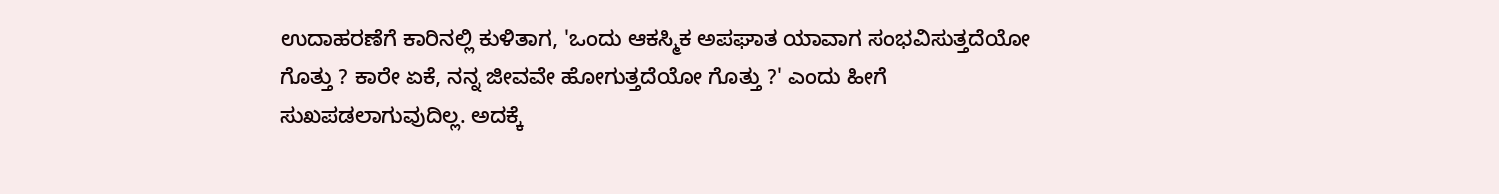ಉದಾಹರಣೆಗೆ ಕಾರಿನಲ್ಲಿ ಕುಳಿತಾಗ, 'ಒಂದು ಆಕಸ್ಮಿಕ ಅಪಘಾತ ಯಾವಾಗ ಸಂಭವಿಸುತ್ತದೆಯೋ ಗೊತ್ತು ? ಕಾರೇ ಏಕೆ, ನನ್ನ ಜೀವವೇ ಹೋಗುತ್ತದೆಯೋ ಗೊತ್ತು ?' ಎಂದು ಹೀಗೆ ಸುಖಪಡಲಾಗುವುದಿಲ್ಲ. ಅದಕ್ಕೆ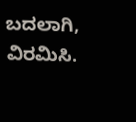ಬದಲಾಗಿ, ವಿರಮಿಸಿ.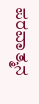ಪರವಾತ್ಮನ